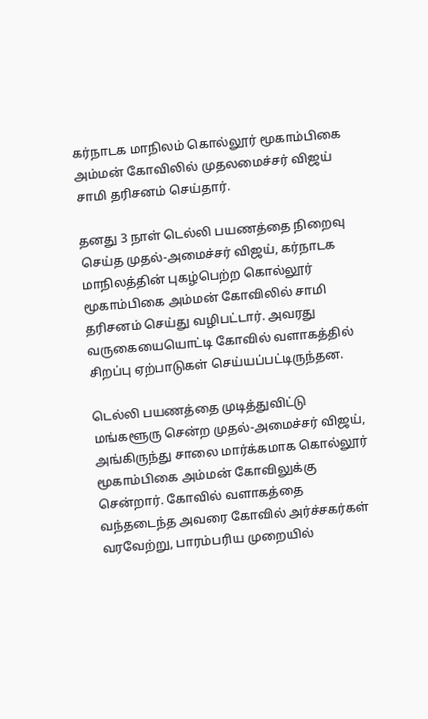கர்நாடக மாநிலம் கொல்லூர் மூகாம்பிகை அம்மன் கோவிலில் முதலமைச்சர் விஜய் சாமி தரிசனம் செய்தார்.

தனது 3 நாள் டெல்லி பயணத்தை நிறைவு செய்த முதல்-அமைச்சர் விஜய், கர்நாடக மாநிலத்தின் புகழ்பெற்ற கொல்லூர் மூகாம்பிகை அம்மன் கோவிலில் சாமி தரிசனம் செய்து வழிபட்டார். அவரது வருகையையொட்டி கோவில் வளாகத்தில் சிறப்பு ஏற்பாடுகள் செய்யப்பட்டிருந்தன.

டெல்லி பயணத்தை முடித்துவிட்டு மங்களூரு சென்ற முதல்-அமைச்சர் விஜய், அங்கிருந்து சாலை மார்க்கமாக கொல்லூர் மூகாம்பிகை அம்மன் கோவிலுக்கு சென்றார். கோவில் வளாகத்தை வந்தடைந்த அவரை கோவில் அர்ச்சகர்கள் வரவேற்று, பாரம்பரிய முறையில்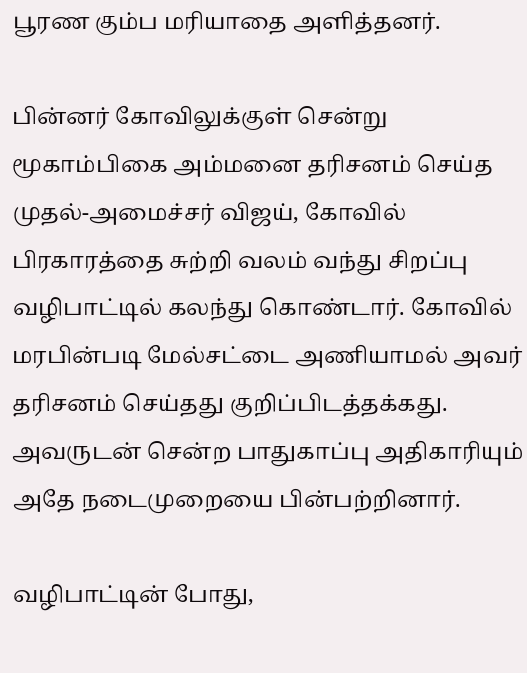பூரண கும்ப மரியாதை அளித்தனர்.

பின்னர் கோவிலுக்குள் சென்று மூகாம்பிகை அம்மனை தரிசனம் செய்த முதல்-அமைச்சர் விஜய், கோவில் பிரகாரத்தை சுற்றி வலம் வந்து சிறப்பு வழிபாட்டில் கலந்து கொண்டார். கோவில் மரபின்படி மேல்சட்டை அணியாமல் அவர் தரிசனம் செய்தது குறிப்பிடத்தக்கது. அவருடன் சென்ற பாதுகாப்பு அதிகாரியும் அதே நடைமுறையை பின்பற்றினார்.

வழிபாட்டின் போது,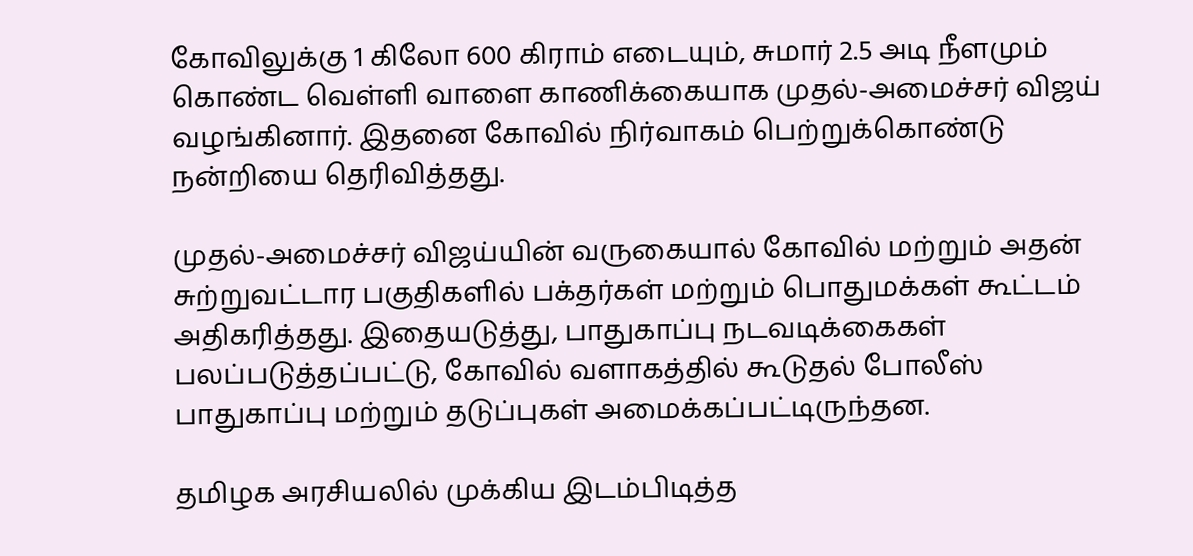கோவிலுக்கு 1 கிலோ 600 கிராம் எடையும், சுமார் 2.5 அடி நீளமும் கொண்ட வெள்ளி வாளை காணிக்கையாக முதல்-அமைச்சர் விஜய் வழங்கினார். இதனை கோவில் நிர்வாகம் பெற்றுக்கொண்டு நன்றியை தெரிவித்தது.

முதல்-அமைச்சர் விஜய்யின் வருகையால் கோவில் மற்றும் அதன் சுற்றுவட்டார பகுதிகளில் பக்தர்கள் மற்றும் பொதுமக்கள் கூட்டம் அதிகரித்தது. இதையடுத்து, பாதுகாப்பு நடவடிக்கைகள் பலப்படுத்தப்பட்டு, கோவில் வளாகத்தில் கூடுதல் போலீஸ் பாதுகாப்பு மற்றும் தடுப்புகள் அமைக்கப்பட்டிருந்தன.

தமிழக அரசியலில் முக்கிய இடம்பிடித்த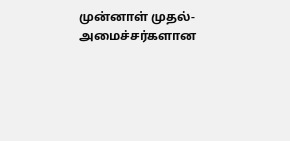முன்னாள் முதல்-அமைச்சர்களான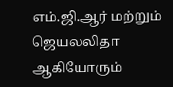எம்.ஜி.ஆர் மற்றும் ஜெயலலிதா ஆகியோரும்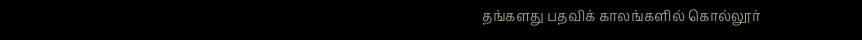தங்களது பதவிக் காலங்களில் கொல்லூர்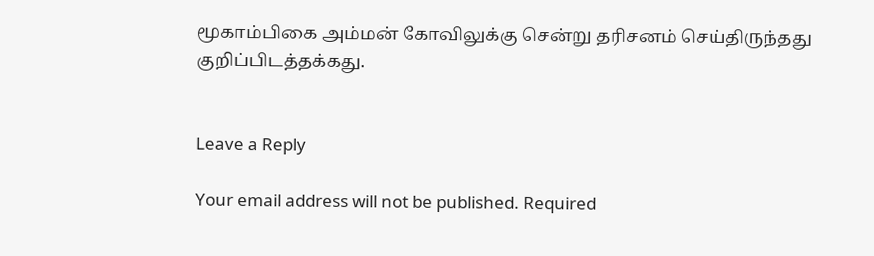மூகாம்பிகை அம்மன் கோவிலுக்கு சென்று தரிசனம் செய்திருந்தது குறிப்பிடத்தக்கது.


Leave a Reply

Your email address will not be published. Required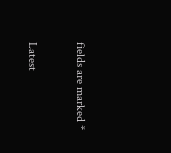fields are marked *

Latest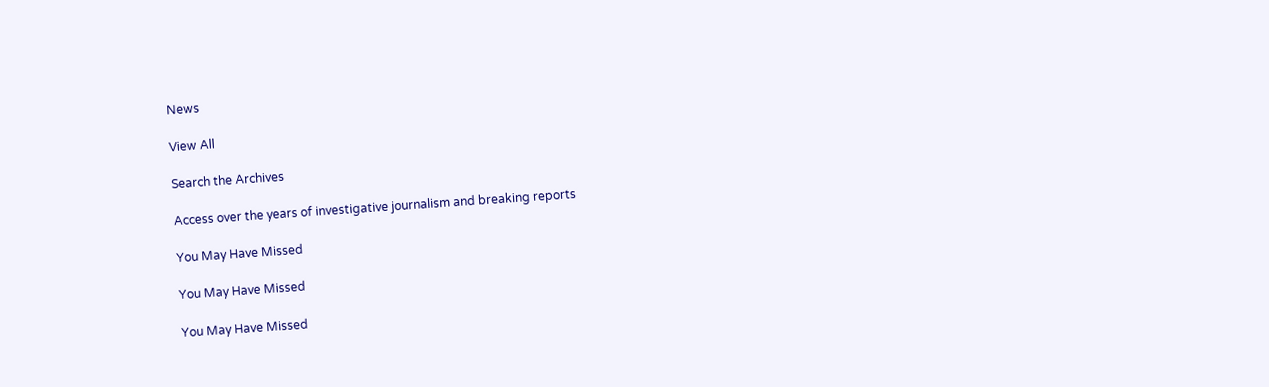News

View All

Search the Archives

Access over the years of investigative journalism and breaking reports

You May Have Missed

You May Have Missed

You May Have Missed